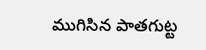ముగిసిన పాతగుట్ట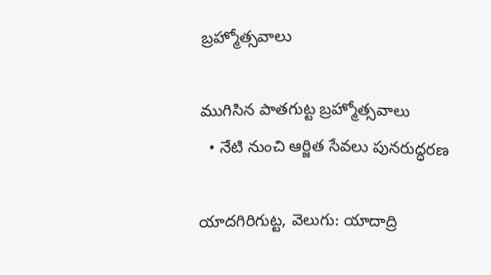బ్రహ్మోత్సవాలు

ముగిసిన పాతగుట్ట బ్రహ్మోత్సవాలు
  • నేటి నుంచి ఆర్జిత సేవలు పునరుద్ధరణ

యాదగిరిగుట్ట, వెలుగు: యాదాద్రి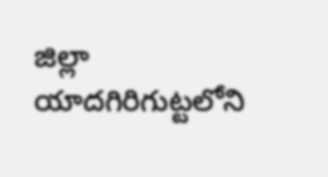జిల్లా యాదగిరిగుట్టలోని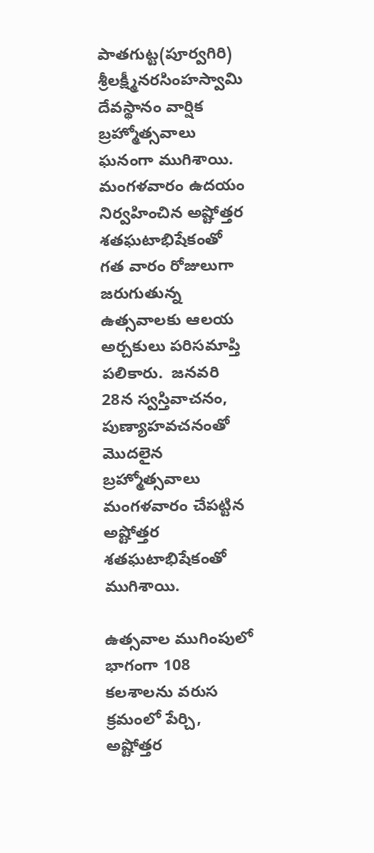పాతగుట్ట(పూర్వగిరి) శ్రీలక్ష్మీనరసింహస్వామి దేవస్థానం వార్షిక బ్రహ్మోత్సవాలు ఘనంగా ముగిశాయి. మంగళవారం ఉదయం నిర్వహించిన అష్టోత్తర శతఘటాభిషేకంతో గత వారం రోజులుగా జరుగుతున్న ఉత్సవాలకు ఆలయ అర్చకులు పరిసమాప్తి పలికారు.  జనవరి 28న స్వస్తివాచనం, పుణ్యాహవచనంతో మొదలైన బ్రహ్మోత్సవాలు మంగళవారం చేపట్టిన అష్టోత్తర శతఘటాభిషేకంతో ముగిశాయి.

ఉత్సవాల ముగింపులో భాగంగా 108 కలశాలను వరుస క్రమంలో పేర్చి, అష్టోత్తర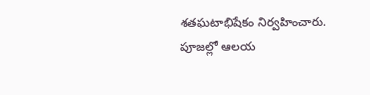శతఘటాభిషేకం నిర్వహించారు. పూజల్లో ఆలయ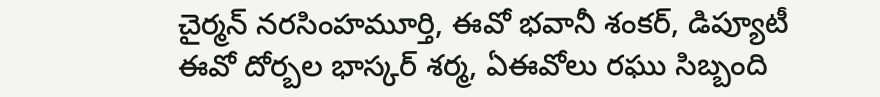చైర్మన్ నరసింహమూర్తి, ఈవో భవానీ శంకర్, డిప్యూటీ ఈవో దోర్బల భాస్కర్ శర్మ, ఏఈవోలు రఘు సిబ్బంది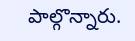పాల్గొన్నారు.